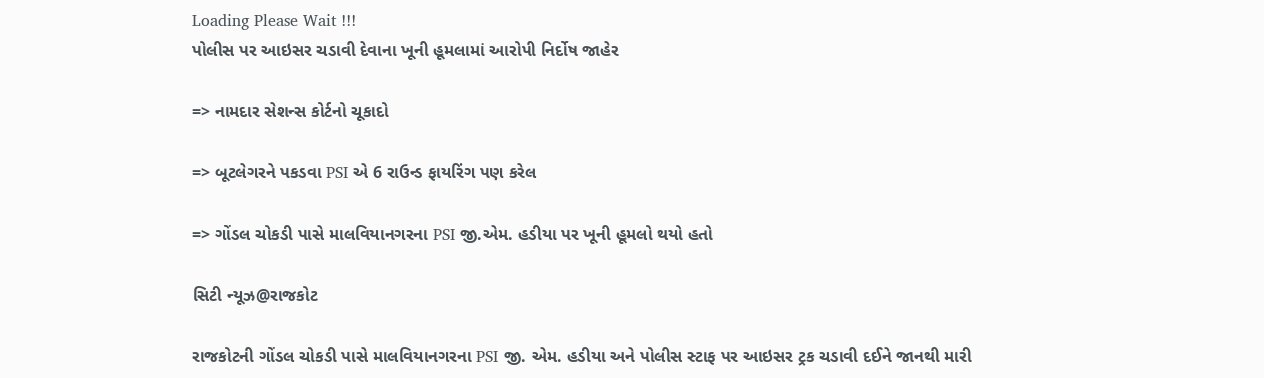Loading Please Wait !!!
પોલીસ પર આઇસર ચડાવી દેવાના ખૂની હૂમલામાં આરોપી નિર્દોષ જાહેર

=> નામદાર સેશન્સ કોર્ટનો ચૂકાદો

=> બૂટલેગરને પકડવા PSI એ 6 રાઉન્ડ ફાયરિંગ પણ કરેલ

=> ગોંડલ ચોકડી પાસે માલવિયાનગરના PSI જી.એમ. હડીયા પર ખૂની હૂમલો થયો હતો

સિટી ન્યૂઝ@રાજકોટ

રાજકોટની ગોંડલ ચોકડી પાસે માલવિયાનગરના PSI જી. એમ. હડીયા અને પોલીસ સ્ટાફ પર આઇસર ટ્રક ચડાવી દઈને જાનથી મારી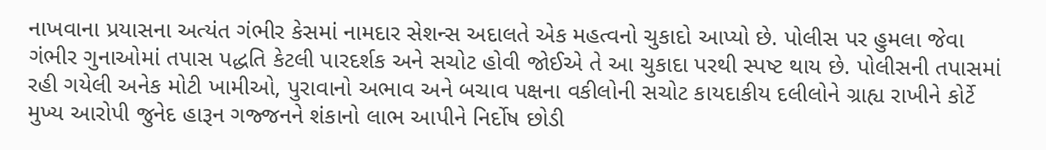નાખવાના પ્રયાસના અત્યંત ગંભીર કેસમાં નામદાર સેશન્સ અદાલતે એક મહત્વનો ચુકાદો આપ્યો છે. પોલીસ પર હુમલા જેવા ગંભીર ગુનાઓમાં તપાસ પદ્ધતિ કેટલી પારદર્શક અને સચોટ હોવી જોઈએ તે આ ચુકાદા પરથી સ્પષ્ટ થાય છે. પોલીસની તપાસમાં રહી ગયેલી અનેક મોટી ખામીઓ, પુરાવાનો અભાવ અને બચાવ પક્ષના વકીલોની સચોટ કાયદાકીય દલીલોને ગ્રાહ્ય રાખીને કોર્ટે મુખ્ય આરોપી જુનેદ હારૂન ગજ્જનને શંકાનો લાભ આપીને નિર્દોષ છોડી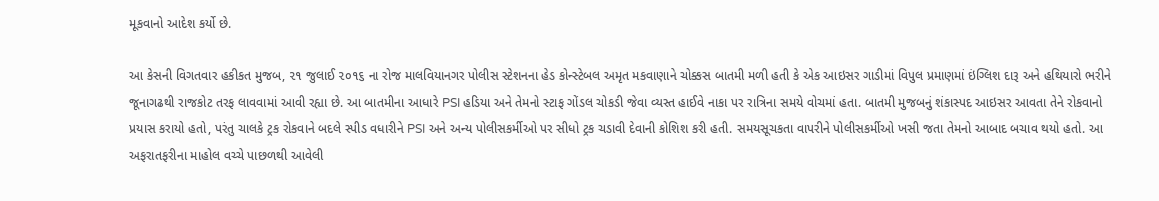મૂકવાનો આદેશ કર્યો છે.

આ કેસની વિગતવાર હકીકત મુજબ, ૨૧ જુલાઈ ૨૦૧૬ ના રોજ માલવિયાનગર પોલીસ સ્ટેશનના હેડ કોન્સ્ટેબલ અમૃત મકવાણાને ચોક્કસ બાતમી મળી હતી કે એક આઇસર ગાડીમાં વિપુલ પ્રમાણમાં ઇંગ્લિશ દારૂ અને હથિયારો ભરીને જૂનાગઢથી રાજકોટ તરફ લાવવામાં આવી રહ્યા છે. આ બાતમીના આધારે PSI હડિયા અને તેમનો સ્ટાફ ગોંડલ ચોકડી જેવા વ્યસ્ત હાઈવે નાકા પર રાત્રિના સમયે વોચમાં હતા. બાતમી મુજબનું શંકાસ્પદ આઇસર આવતા તેને રોકવાનો પ્રયાસ કરાયો હતો, પરંતુ ચાલકે ટ્રક રોકવાને બદલે સ્પીડ વધારીને PSI અને અન્ય પોલીસકર્મીઓ પર સીધો ટ્રક ચડાવી દેવાની કોશિશ કરી હતી. સમયસૂચકતા વાપરીને પોલીસકર્મીઓ ખસી જતા તેમનો આબાદ બચાવ થયો હતો. આ અફરાતફરીના માહોલ વચ્ચે પાછળથી આવેલી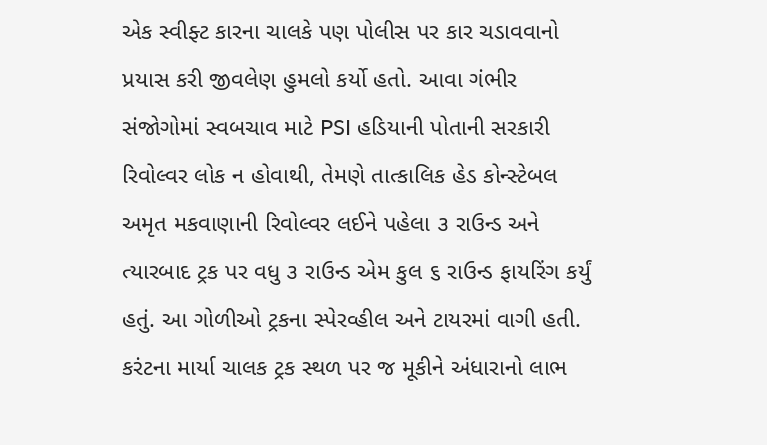એક સ્વીફ્ટ કારના ચાલકે પણ પોલીસ પર કાર ચડાવવાનો પ્રયાસ કરી જીવલેણ હુમલો કર્યો હતો. આવા ગંભીર સંજોગોમાં સ્વબચાવ માટે PSI હડિયાની પોતાની સરકારી રિવોલ્વર લોક ન હોવાથી, તેમણે તાત્કાલિક હેડ કોન્સ્ટેબલ અમૃત મકવાણાની રિવોલ્વર લઈને પહેલા ૩ રાઉન્ડ અને ત્યારબાદ ટ્રક પર વધુ ૩ રાઉન્ડ એમ કુલ ૬ રાઉન્ડ ફાયરિંગ કર્યું હતું. આ ગોળીઓ ટ્રકના સ્પેરવ્હીલ અને ટાયરમાં વાગી હતી. કરંટના માર્યા ચાલક ટ્રક સ્થળ પર જ મૂકીને અંધારાનો લાભ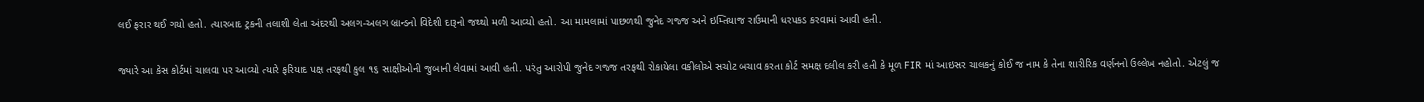લઈ ફરાર થઈ ગયો હતો. ત્યારબાદ ટ્રકની તલાશી લેતા અંદરથી અલગ-અલગ બ્રાન્ડનો વિદેશી દારૂનો જથ્થો મળી આવ્યો હતો. આ મામલામાં પાછળથી જુનેદ ગજ્જ અને ઇમ્તિયાજ રાઉમાની ધરપકડ કરવામાં આવી હતી.

જ્યારે આ કેસ કોર્ટમાં ચાલવા પર આવ્યો ત્યારે ફરિયાદ પક્ષ તરફથી કુલ ૧૬ સાક્ષીઓની જુબાની લેવામાં આવી હતી. પરંતુ આરોપી જુનેદ ગજ્જ તરફથી રોકાયેલા વકીલોએ સચોટ બચાવ કરતા કોર્ટ સમક્ષ દલીલ કરી હતી કે મૂળ FIR માં આઇસર ચાલકનું કોઈ જ નામ કે તેના શારીરિક વર્ણનનો ઉલ્લેખ નહોતો. એટલું જ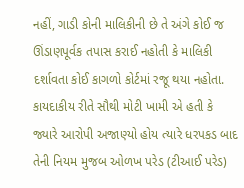નહીં, ગાડી કોની માલિકીની છે તે અંગે કોઈ જ ઊંડાણપૂર્વક તપાસ કરાઈ નહોતી કે માલિકી દર્શાવતા કોઈ કાગળો કોર્ટમાં રજૂ થયા નહોતા. કાયદાકીય રીતે સૌથી મોટી ખામી એ હતી કે જ્યારે આરોપી અજાણ્યો હોય ત્યારે ધરપકડ બાદ તેની નિયમ મુજબ ઓળખ પરેડ (ટીઆઈ પરેડ)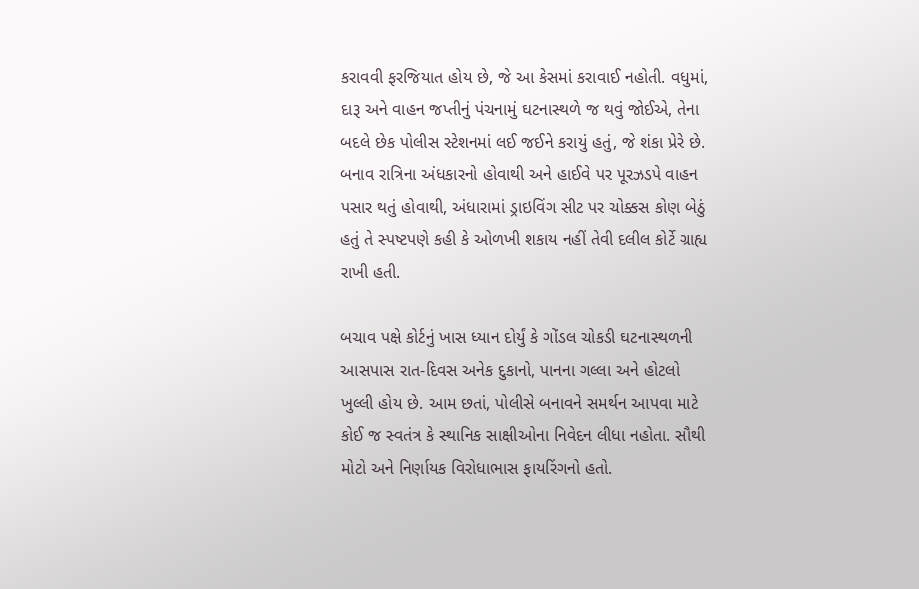કરાવવી ફરજિયાત હોય છે, જે આ કેસમાં કરાવાઈ નહોતી. વધુમાં, દારૂ અને વાહન જપ્તીનું પંચનામું ઘટનાસ્થળે જ થવું જોઈએ, તેના બદલે છેક પોલીસ સ્ટેશનમાં લઈ જઈને કરાયું હતું, જે શંકા પ્રેરે છે. બનાવ રાત્રિના અંધકારનો હોવાથી અને હાઈવે પર પૂરઝડપે વાહન પસાર થતું હોવાથી, અંધારામાં ડ્રાઇવિંગ સીટ પર ચોક્કસ કોણ બેઠું હતું તે સ્પષ્ટપણે કહી કે ઓળખી શકાય નહીં તેવી દલીલ કોર્ટે ગ્રાહ્ય રાખી હતી.

બચાવ પક્ષે કોર્ટનું ખાસ ધ્યાન દોર્યું કે ગોંડલ ચોકડી ઘટનાસ્થળની આસપાસ રાત-દિવસ અનેક દુકાનો, પાનના ગલ્લા અને હોટલો ખુલ્લી હોય છે. આમ છતાં, પોલીસે બનાવને સમર્થન આપવા માટે કોઈ જ સ્વતંત્ર કે સ્થાનિક સાક્ષીઓના નિવેદન લીધા નહોતા. સૌથી મોટો અને નિર્ણાયક વિરોધાભાસ ફાયરિંગનો હતો.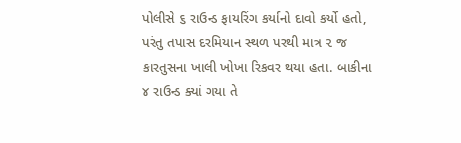પોલીસે ૬ રાઉન્ડ ફાયરિંગ કર્યાનો દાવો કર્યો હતો, પરંતુ તપાસ દરમિયાન સ્થળ પરથી માત્ર ૨ જ કારતુસના ખાલી ખોખા રિકવર થયા હતા. બાકીના ૪ રાઉન્ડ ક્યાં ગયા તે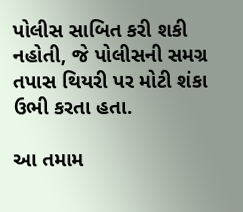પોલીસ સાબિત કરી શકી નહોતી, જે પોલીસની સમગ્ર તપાસ થિયરી પર મોટી શંકા ઉભી કરતા હતા.

આ તમામ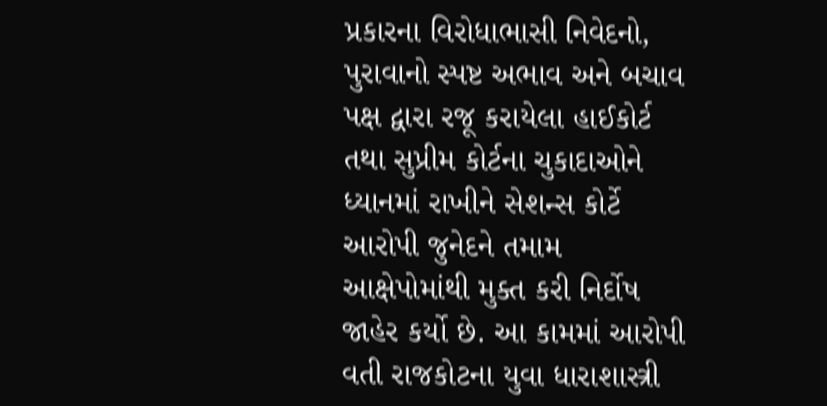પ્રકારના વિરોધાભાસી નિવેદનો, પુરાવાનો સ્પષ્ટ અભાવ અને બચાવ પક્ષ દ્વારા રજૂ કરાયેલા હાઈકોર્ટ તથા સુપ્રીમ કોર્ટના ચુકાદાઓને ધ્યાનમાં રાખીને સેશન્સ કોર્ટે આરોપી જુનેદને તમામ આક્ષેપોમાંથી મુક્ત કરી નિર્દોષ જાહેર કર્યો છે. આ કામમાં આરોપી વતી રાજકોટના યુવા ધારાશાસ્ત્રી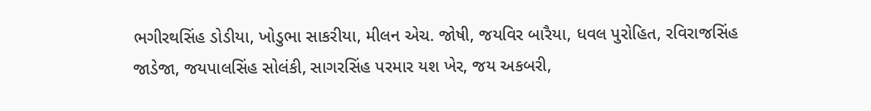ભગીરથસિંહ ડોડીયા, ખોડુભા સાકરીયા, મીલન એચ. જોષી, જયવિર બારૈયા, ધવલ પુરોહિત, રવિરાજસિંહ જાડેજા, જયપાલસિંહ સોલંકી, સાગરસિંહ પરમાર યશ ખેર, જય અકબરી,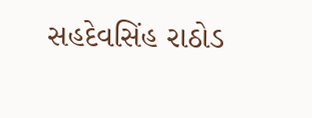સહદેવસિંહ રાઠોડ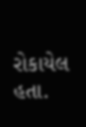રોકાયેલ હતા.